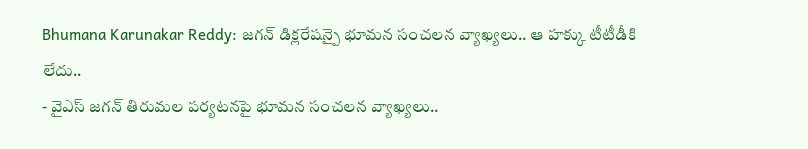Bhumana Karunakar Reddy: జగన్ డిక్లరేషన్పై భూమన సంచలన వ్యాఖ్యలు.. ఆ హక్కు టీటీడీకి లేదు..
- వైఎస్ జగన్ తిరుమల పర్యటనపై భూమన సంచలన వ్యాఖ్యలు..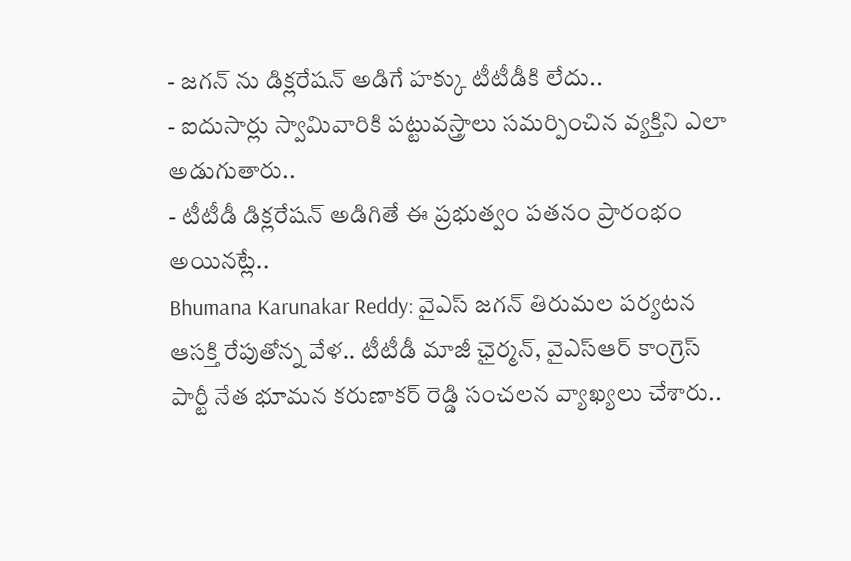- జగన్ ను డిక్లరేషన్ అడిగే హక్కు టీటీడీకి లేదు..
- ఐదుసార్లు స్వామివారికి పట్టువస్త్రాలు సమర్పించిన వ్యక్తిని ఎలా అడుగుతారు..
- టీటీడీ డిక్లరేషన్ అడిగితే ఈ ప్రభుత్వం పతనం ప్రారంభం అయినట్లే..
Bhumana Karunakar Reddy: వైఎస్ జగన్ తిరుమల పర్యటన ఆసక్తి రేపుతోన్న వేళ.. టీటీడీ మాజీ ఛైర్మన్, వైఎస్ఆర్ కాంగ్రెస్ పార్టీ నేత భూమన కరుణాకర్ రెడ్డి సంచలన వ్యాఖ్యలు చేశారు..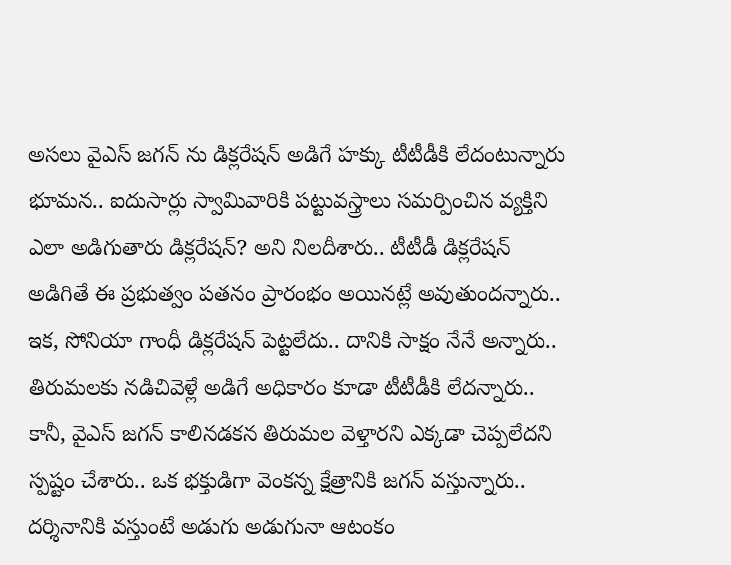అసలు వైఎస్ జగన్ ను డిక్లరేషన్ అడిగే హక్కు టీటీడీకి లేదంటున్నారు భూమన.. ఐదుసార్లు స్వామివారికి పట్టువస్త్రాలు సమర్పించిన వ్యక్తిని ఎలా అడిగుతారు డిక్లరేషన్? అని నిలదీశారు.. టీటీడీ డిక్లరేషన్ అడిగితే ఈ ప్రభుత్వం పతనం ప్రారంభం అయినట్లే అవుతుందన్నారు.. ఇక, సోనియా గాంధీ డిక్లరేషన్ పెట్టలేదు.. దానికి సాక్షం నేనే అన్నారు.. తిరుమలకు నడిచివెళ్లే అడిగే అధికారం కూడా టీటీడీకి లేదన్నారు.. కానీ, వైఎస్ జగన్ కాలినడకన తిరుమల వెళ్తారని ఎక్కడా చెప్పలేదని స్పష్టం చేశారు.. ఒక భక్తుడిగా వెంకన్న క్షేత్రానికి జగన్ వస్తున్నారు.. దర్శినానికి వస్తుంటే అడుగు అడుగునా ఆటంకం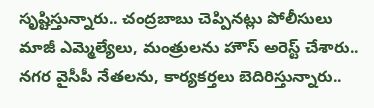సృష్టిస్తున్నారు.. చంద్రబాబు చెప్పినట్లు పోలీసులు మాజీ ఎమ్మెల్యేలు, మంత్రులను హౌస్ అరెస్ట్ చేశారు.. నగర వైసీపీ నేతలను, కార్యకర్తలు బెదిరిస్తున్నారు..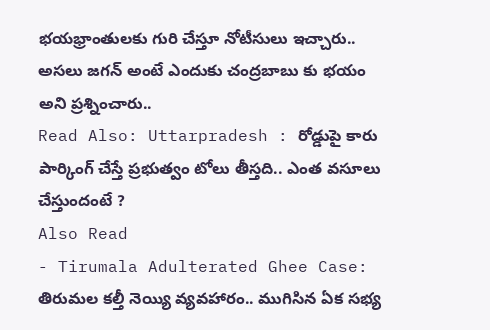భయభ్రాంతులకు గురి చేస్తూ నోటీసులు ఇచ్చారు.. అసలు జగన్ అంటే ఎందుకు చంద్రబాబు కు భయం అని ప్రశ్నించారు..
Read Also: Uttarpradesh : రోడ్డుపై కారు పార్కింగ్ చేస్తే ప్రభుత్వం టోలు తీస్తది.. ఎంత వసూలు చేస్తుందంటే ?
Also Read
- Tirumala Adulterated Ghee Case: తిరుమల కల్తీ నెయ్యి వ్యవహారం.. ముగిసిన ఏక సభ్య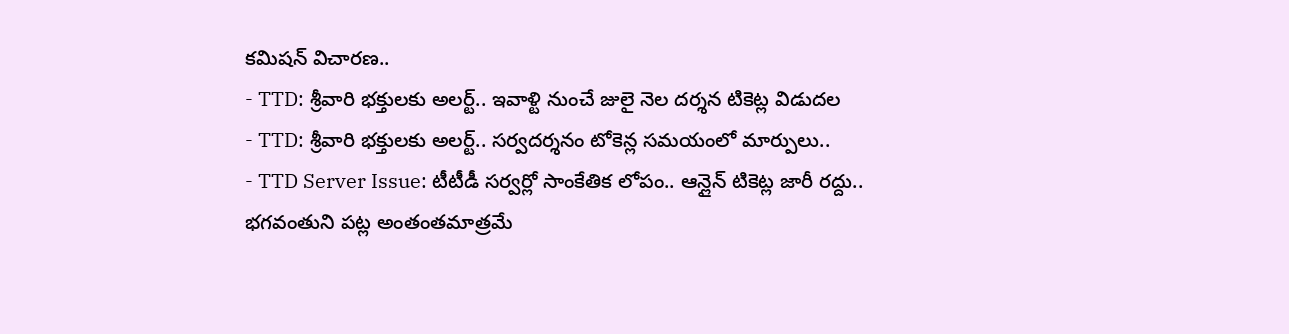కమిషన్ విచారణ..
- TTD: శ్రీవారి భక్తులకు అలర్ట్.. ఇవాళ్టి నుంచే జులై నెల దర్శన టికెట్ల విడుదల
- TTD: శ్రీవారి భక్తులకు అలర్ట్.. సర్వదర్శనం టోకెన్ల సమయంలో మార్పులు..
- TTD Server Issue: టీటీడీ సర్వర్లో సాంకేతిక లోపం.. ఆన్లైన్ టికెట్ల జారీ రద్దు..
భగవంతుని పట్ల అంతంతమాత్రమే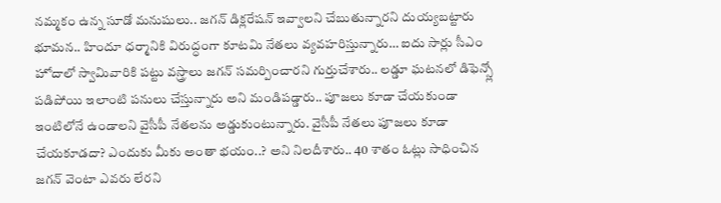నమ్మకం ఉన్న సూడో మనుషులు.. జగన్ డిక్లరేషన్ ఇవ్వాలని చేబుతున్నారని దుయ్యబట్టారు భూమన.. హిందూ ధర్మానికి విరుద్ధంగా కూటమి నేతలు వ్యవహరిస్తున్నారు… ఐదు సార్లు సీఎం హోదాలో స్వామివారికి పట్టు వస్త్రాలు జగన్ సమర్పించారని గుర్తుచేశారు.. లడ్డూ ఘటనలో డిఫెన్స్లో పడిపోయి ఇలాంటి పనులు చేస్తున్నారు అని మండిపడ్డారు.. పూజలు కూడా చేయకుండా ఇంటిలోనే ఉండాలని వైసీపీ నేతలను అడ్డుకుంటున్నారు. వైసీపీ నేతలు పూజలు కూడా చేయకూడదా? ఎందుకు మీకు అంతా భయం..? అని నిలదీశారు.. 40 శాతం ఓట్లు సాధించిన జగన్ వెంటా ఎవరు లేరని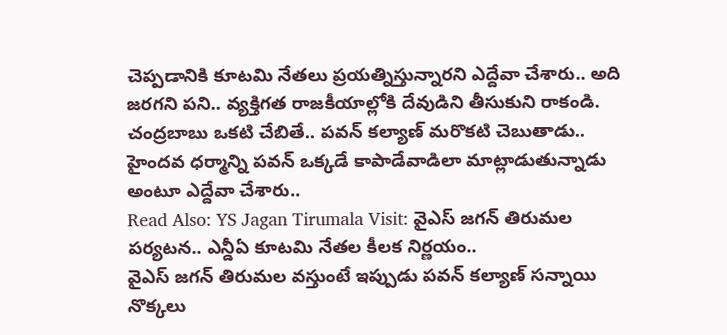చెప్పడానికి కూటమి నేతలు ప్రయత్నిస్తున్నారని ఎద్దేవా చేశారు.. అది జరగని పని.. వ్యక్తిగత రాజకీయాల్లోకి దేవుడిని తీసుకుని రాకండి. చంద్రబాబు ఒకటి చేబితే.. పవన్ కల్యాణ్ మరొకటి చెబుతాడు.. హైందవ ధర్మాన్ని పవన్ ఒక్కడే కాపాడేవాడిలా మాట్లాడుతున్నాడు అంటూ ఎద్దేవా చేశారు..
Read Also: YS Jagan Tirumala Visit: వైఎస్ జగన్ తిరుమల పర్యటన.. ఎన్డీఏ కూటమి నేతల కీలక నిర్ణయం..
వైఎస్ జగన్ తిరుమల వస్తుంటే ఇప్పుడు పవన్ కల్యాణ్ సన్నాయి నొక్కలు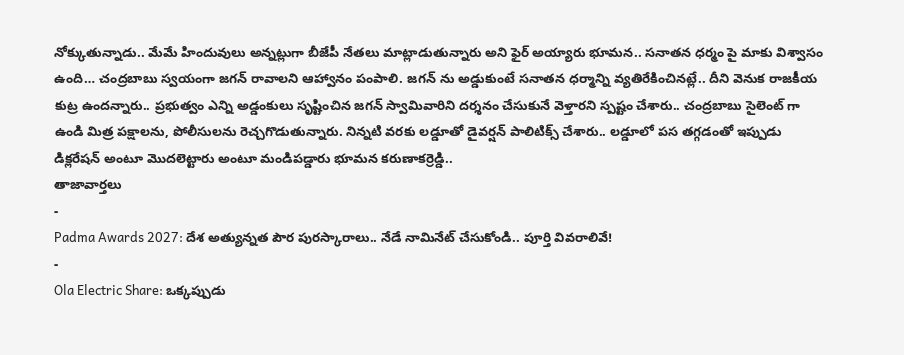నోక్కుతున్నాడు.. మేమే హిందువులు అన్నట్లుగా బీజేపీ నేతలు మాట్లాడుతున్నారు అని ఫైర్ అయ్యారు భూమన.. సనాతన ధర్మం పై మాకు విశ్వాసం ఉంది… చంద్రబాబు స్వయంగా జగన్ రావాలని ఆహ్వానం పంపాలి. జగన్ ను అడ్డుకుంటే సనాతన ధర్మాన్ని వ్యతిరేకించినట్లే.. దీని వెనుక రాజకీయ కుట్ర ఉందన్నారు.. ప్రభుత్వం ఎన్ని అడ్డంకులు సృష్టించిన జగన్ స్వామివారిని దర్శనం చేసుకునే వెళ్తారని స్పష్టం చేశారు.. చంద్రబాబు సైలెంట్ గా ఉండి మిత్ర పక్షాలను, పోలీసులను రెచ్చగొడుతున్నారు. నిన్నటి వరకు లడ్డూతో డైవర్షన్ పాలిటిక్స్ చేశారు.. లడ్డూలో పస తగ్గడంతో ఇప్పుడు డిక్లరేషన్ అంటూ మొదలెట్టారు అంటూ మండిపడ్డారు భూమన కరుణాకర్రెడ్డి..
తాజావార్తలు
-
Padma Awards 2027: దేశ అత్యున్నత పౌర పురస్కారాలు.. నేడే నామినేట్ చేసుకోండి.. పూర్తి వివరాలివే!
-
Ola Electric Share: ఒక్కప్పుడు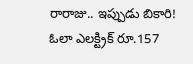రారాజు.. ఇప్పుడు బికారి! ఓలా ఎలక్ట్రిక్ రూ.157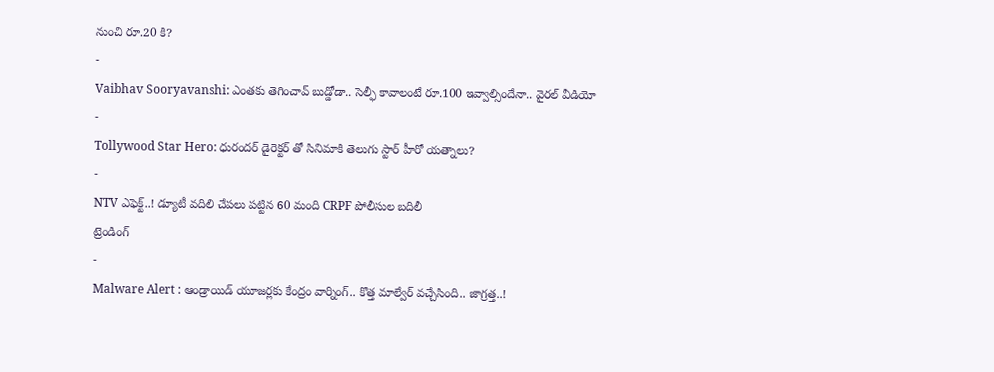నుంచి రూ.20 కి?
-
Vaibhav Sooryavanshi: ఎంతకు తెగించావ్ బుడ్డోడా.. సెల్ఫీ కావాలంటే రూ.100 ఇవ్వాల్సిందేనా.. వైరల్ వీడియో
-
Tollywood Star Hero: ధురందర్ డైరెక్టర్ తో సినిమాకి తెలుగు స్టార్ హీరో యత్నాలు?
-
NTV ఎఫెక్ట్..! డ్యూటీ వదిలి చేపలు పట్టిన 60 మంది CRPF పోలీసుల బదిలీ
ట్రెండింగ్
-
Malware Alert : ఆండ్రాయిడ్ యూజర్లకు కేంద్రం వార్నింగ్.. కొత్త మాల్వేర్ వచ్చేసింది.. జాగ్రత్త..!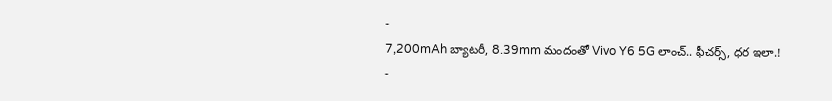-
7,200mAh బ్యాటరీ, 8.39mm మందంతో Vivo Y6 5G లాంచ్.. ఫీచర్స్, ధర ఇలా.!
-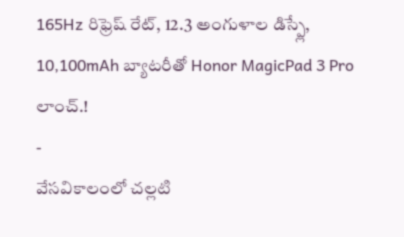165Hz రిఫ్రెష్ రేట్, 12.3 అంగుళాల డిస్ప్లే, 10,100mAh బ్యాటరీతో Honor MagicPad 3 Pro లాంచ్.!
-
వేసవికాలంలో చల్లటి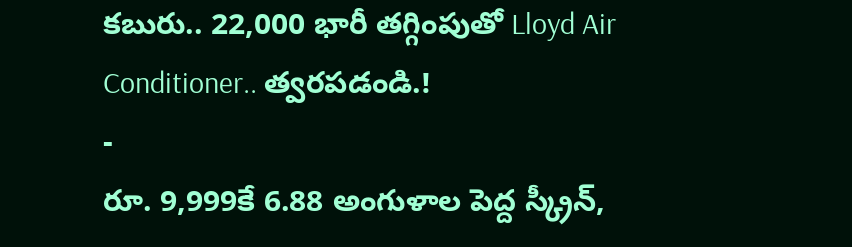కబురు.. 22,000 భారీ తగ్గింపుతో Lloyd Air Conditioner.. త్వరపడండి.!
-
రూ. 9,999కే 6.88 అంగుళాల పెద్ద స్క్రీన్,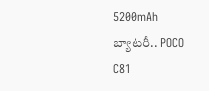5200mAh బ్యాటరీ.. POCO C81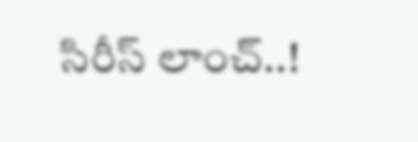సిరీస్ లాంచ్..!